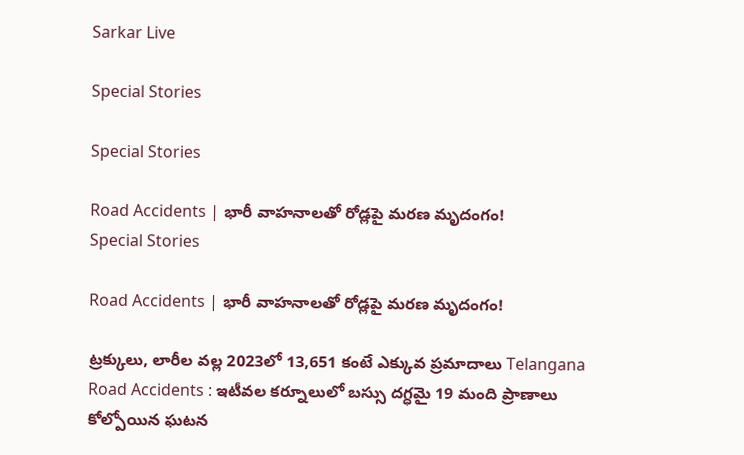Sarkar Live

Special Stories

Special Stories

Road Accidents | భారీ వాహనాలతో రోడ్లపై మరణ మృదంగం!
Special Stories

Road Accidents | భారీ వాహనాలతో రోడ్లపై మరణ మృదంగం!

ట్ర‌క్కులు, లారీల వ‌ల్ల‌ 2023లో 13,651 కంటే ఎక్కువ ప్రమాదాలు Telangana Road Accidents : ఇటీవ‌ల క‌ర్నూలులో బస్సు ద‌గ్ధ‌మై 19 మంది ప్రాణాలు కోల్పోయిన ఘ‌ట‌న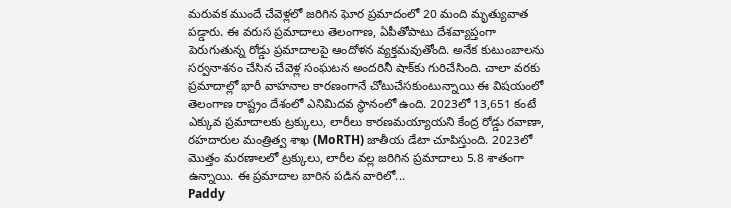మ‌రువక ముందే చేవెళ్లలో జరిగిన ఘోర ప్రమాదంలో 20 మంది మృత్యువాత ప‌డ్డారు. ఈ వ‌రుస‌ ప్రమాదాలు తెలంగాణ, ఏపీతోపాటు దేశ‌వ్యాప్తంగా పెరుగుతున్న రోడ్డు ప్రమాదాలపై ఆందోళ‌న వ్య‌క్త‌మ‌వుతోంది. అనేక కుటుంబాలను సర్వనాశనం చేసిన చేవెళ్ల‌ సంఘటన అంద‌రినీ షాక్‌కు గురిచేసింది. చాలా వ‌ర‌కు ప్ర‌మాదాల్లో భారీ వాహనాల కార‌ణంగానే చోటుచేస‌కుంటున్నాయి ఈ విష‌యంలో తెలంగాణ రాష్ట్రం దేశంలో ఎనిమిదవ స్థానంలో ఉంది. 2023లో 13,651 కంటే ఎక్కువ ప్రమాదాలకు ట్రక్కులు, లారీలు కారణమయ్యాయని కేంద్ర రోడ్డు రవాణా, రహదారుల మంత్రిత్వ శాఖ (MoRTH) జాతీయ డేటా చూపిస్తుంది. 2023లో మొత్తం మరణాలలో ట్రక్కులు, లారీల వల్ల జరిగిన ప్రమాదాలు 5.8 శాతంగా ఉన్నాయి. ఈ ప్రమాదాల బారిన పడిన వారిలో...
Paddy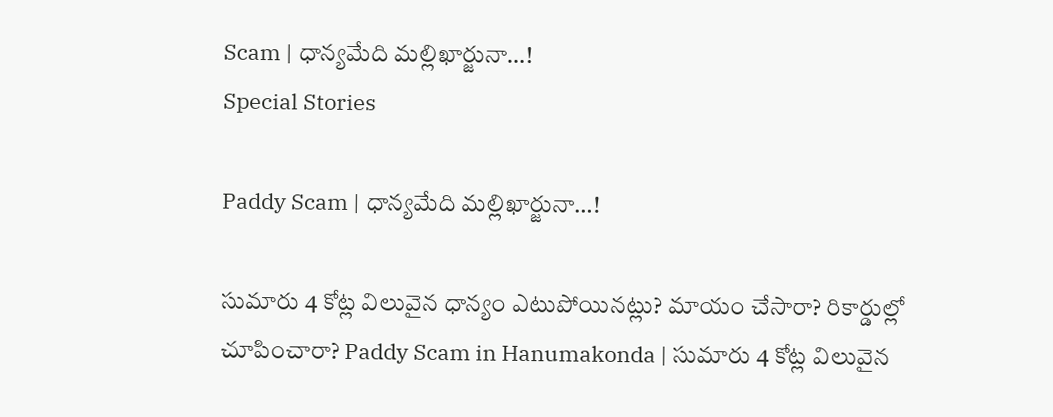Scam | ధాన్యమేది మల్లిఖార్జునా…!
Special Stories

Paddy Scam | ధాన్యమేది మల్లిఖార్జునా…!

సుమారు 4 కోట్ల విలువైన ధాన్యం ఎటుపోయినట్లు? మాయం చేసారా? రికార్డుల్లో చూపించారా? Paddy Scam in Hanumakonda | సుమారు 4 కోట్ల విలువైన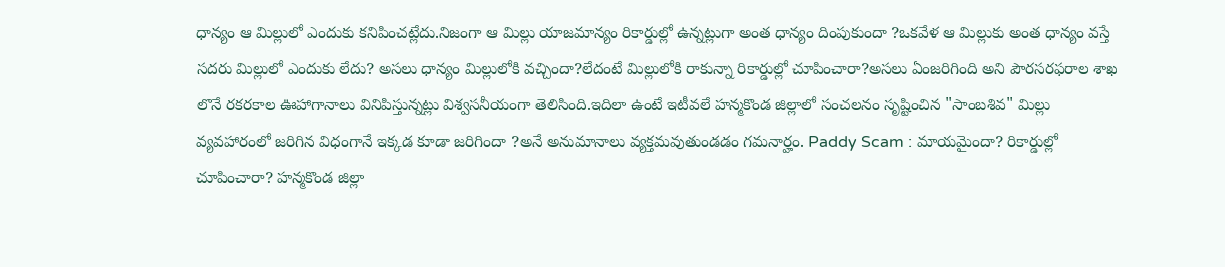ధాన్యం ఆ మిల్లులో ఎందుకు కనిపించట్లేదు.నిజంగా ఆ మిల్లు యాజమాన్యం రికార్డుల్లో ఉన్నట్లుగా అంత ధాన్యం దింపుకుందా ?ఒకవేళ ఆ మిల్లుకు అంత ధాన్యం వస్తే సదరు మిల్లులో ఎందుకు లేదు? అసలు ధాన్యం మిల్లులోకి వచ్చిందా?లేదంటే మిల్లులోకి రాకున్నా రికార్డుల్లో చూపించారా?అసలు ఏంజరిగింది అని పౌరసరఫరాల శాఖ లొనే రకరకాల ఊహాగానాలు వినిపిస్తున్నట్లు విశ్వసనీయంగా తెలిసింది.ఇదిలా ఉంటే ఇటీవలే హన్మకొండ జిల్లాలో సంచలనం సృష్టించిన "సాంబశివ" మిల్లు వ్యవహారంలో జరిగిన విధంగానే ఇక్కడ కూడా జరిగిందా ?అనే అనుమానాలు వ్యక్తమవుతుండడం గమనార్హం. Paddy Scam : మాయమైందా? రికార్డుల్లో చూపించారా? హన్మకొండ జిల్లా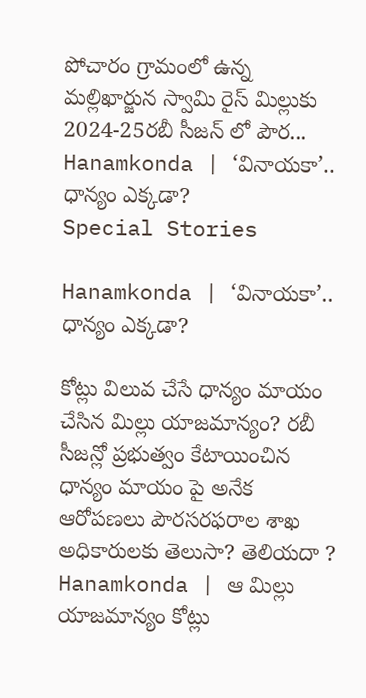పోచారం గ్రామంలో ఉన్న మల్లిఖార్జున స్వామి రైస్ మిల్లుకు 2024-25రబీ సీజన్ లో పౌర...
Hanamkonda | ‘వినాయకా’.. ధాన్యం ఎక్కడా?
Special Stories

Hanamkonda | ‘వినాయకా’.. ధాన్యం ఎక్కడా?

కోట్లు విలువ చేసే ధాన్యం మాయం చేసిన మిల్లు యాజమాన్యం? రబీ సీజన్లో ప్రభుత్వం కేటాయించిన ధాన్యం మాయం పై అనేక ఆరోపణలు పౌరసరఫరాల శాఖ అధికారులకు తెలుసా? తెలియదా ? Hanamkonda | ఆ మిల్లు యాజమాన్యం కోట్లు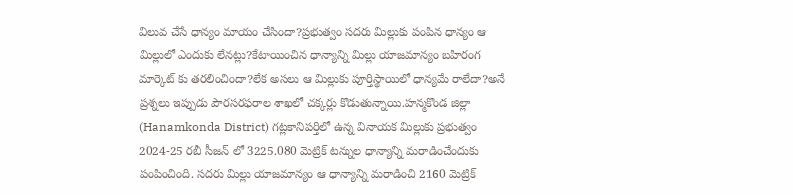విలువ చేసే ధాన్యం మాయం చేసిందా?ప్రభుత్వం సదరు మిల్లుకు పంపిన ధాన్యం ఆ మిల్లులో ఎందుకు లేనట్లు?కేటాయించిన ధాన్యాన్ని మిల్లు యాజమాన్యం బహిరంగ మార్కెట్ కు తరలించిందా?లేక అసలు ఆ మిల్లుకు పూర్తిస్థాయిలో ధాన్యమే రాలేదా?అనే ప్రశ్నలు ఇప్పుడు పౌరసరఫరాల శాఖలో చక్కర్లు కొడుతున్నాయి.హన్మకొండ జిల్లా (Hanamkonda District) గట్లకానిపర్తిలో ఉన్న వినాయక మిల్లుకు ప్రభుత్వం 2024-25 రబీ సీజన్ లో 3225.080 మెట్రిక్ టన్నుల ధాన్యాన్ని మరాడించేందుకు పంపించింది. సదరు మిల్లు యాజమాన్యం ఆ ధాన్యాన్ని మరాడించి 2160 మెట్రిక్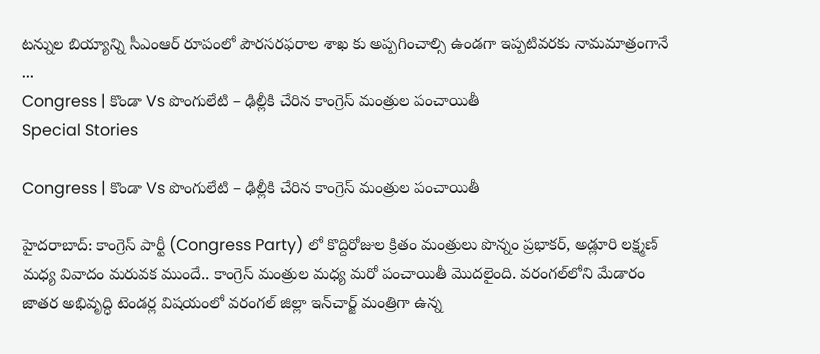టన్నుల బియ్యాన్ని సీఎంఆర్ రూపంలో పౌరసరఫరాల శాఖ కు అప్పగించాల్సి ఉండగా ఇప్పటివరకు నామమాత్రంగానే ...
Congress | కొండా Vs పొంగులేటి – ఢిల్లీకి చేరిన కాంగ్రెస్ మంత్రుల పంచాయితీ
Special Stories

Congress | కొండా Vs పొంగులేటి – ఢిల్లీకి చేరిన కాంగ్రెస్ మంత్రుల పంచాయితీ

హైదరాబాద్‌: కాంగ్రెస్ పార్టీ (Congress Party) లో కొద్దిరోజుల క్రితం మంత్రులు పొన్నం ప్రభాకర్‌, అడ్లూరి లక్ష్మణ్‌ మధ్య వివాదం మరువక ముందే.. కాంగ్రెస్ మంత్రుల మ‌ధ్య మరో పంచాయితీ మొదలైంది. వ‌రంగ‌ల్‌లోని మేడారం జాత‌ర‌ అభివృద్ధి టెండర్ల విషయంలో వరంగల్‌ జిల్లా ఇన్‌చార్జ్‌ మంత్రిగా ఉన్న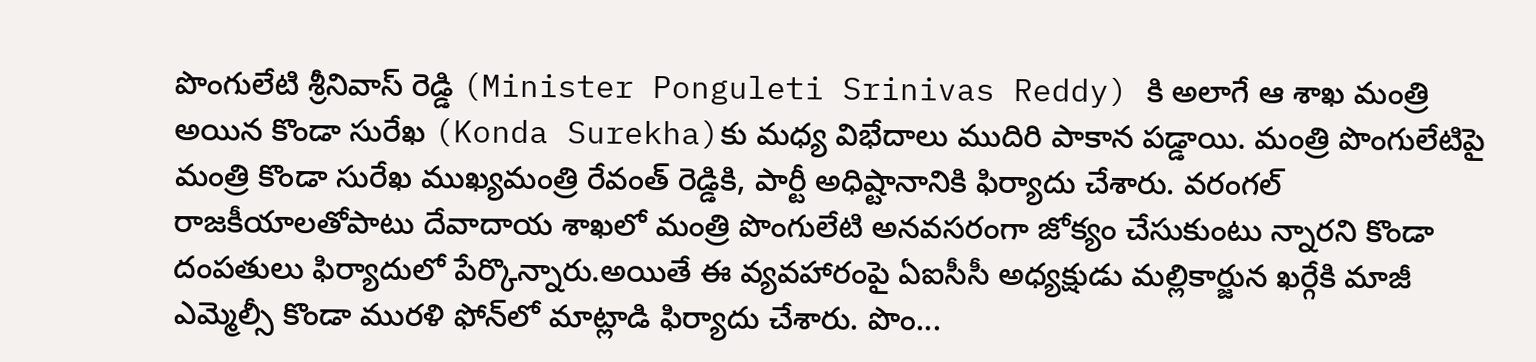పొంగులేటి శ్రీనివాస్ రెడ్డి (Minister Ponguleti Srinivas Reddy) కి అలాగే ఆ శాఖ మంత్రి అయిన కొండా సురేఖ‌ (Konda Surekha)కు మధ్య విభేదాలు ముదిరి పాకాన ప‌డ్డాయి. మంత్రి పొంగులేటిపై మంత్రి కొండా సురేఖ ముఖ్య‌మంత్రి రేవంత్‌ రెడ్డికి, పార్టీ అధిష్టానానికి ఫిర్యాదు చేశారు. వరంగల్‌ రాజకీయాలతోపాటు దేవాదాయ శాఖలో మంత్రి పొంగులేటి అన‌వ‌స‌రంగా జోక్యం చేసుకుంటు న్నార‌ని కొండా దంపతులు ఫిర్యాదులో పేర్కొన్నారు.అయితే ఈ వ్యవహారంపై ఏఐసీసీ అధ్యక్షుడు మల్లికార్జున ఖర్గేకి మాజీ ఎమ్మెల్సీ కొండా మురళి ఫోన్‌లో మాట్లాడి ఫిర్యాదు చేశారు. పొం...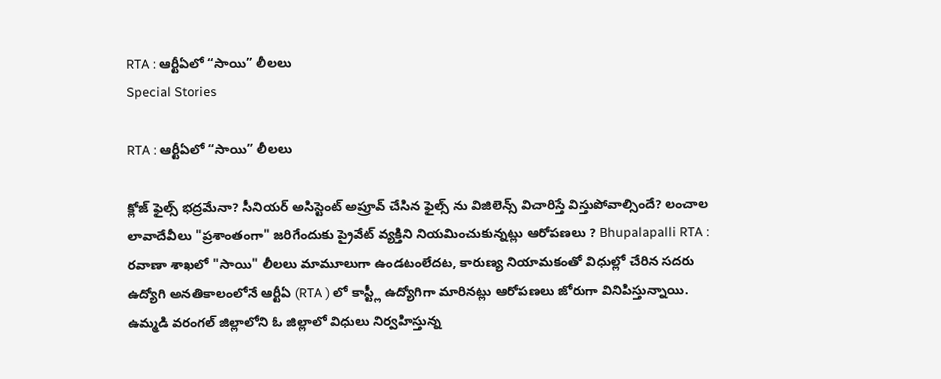RTA : ఆర్టీఏలో “సాయి” లీలలు
Special Stories

RTA : ఆర్టీఏలో “సాయి” లీలలు

క్లోజ్ ఫైల్స్ భద్రమేనా? సీనియర్ అసిస్టెంట్ అప్రూవ్ చేసిన ఫైల్స్ ను విజిలెన్స్ విచారిస్తే విస్తుపోవాల్సిందే? లంచాల లావాదేవీలు "ప్రశాంతంగా" జరిగేందుకు ప్రైవేట్ వ్యక్తిని నియమించుకున్నట్లు ఆరోపణలు ? Bhupalapalli RTA : రవాణా శాఖలో "సాయి" లీలలు మామూలుగా ఉండటంలేదట, కారుణ్య నియామకంతో విధుల్లో చేరిన సదరు ఉద్యోగి అనతికాలంలోనే ఆర్టీఏ (RTA ) లో కాస్ట్లీ ఉద్యోగిగా మారినట్లు ఆరోపణలు జోరుగా వినిపిస్తున్నాయి. ఉమ్మడి వరంగల్ జిల్లాలోని ఓ జిల్లాలో విధులు నిర్వహిస్తున్న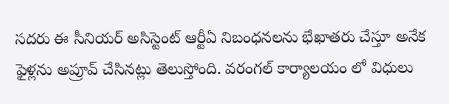సదరు ఈ సీనియర్ అసిస్టెంట్ ఆర్టీఏ నిబంధనలను భేఖాతరు చేస్తూ అనేక ఫైళ్లను అప్రూవ్ చేసినట్లు తెలుస్తోంది. వరంగల్ కార్యాలయం లో విధులు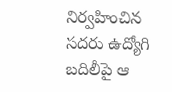నిర్వహించిన సదరు ఉద్యోగి బదిలీపై ఆ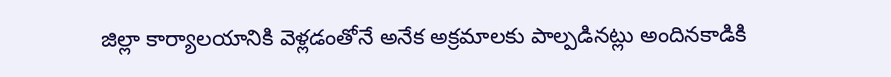జిల్లా కార్యాలయానికి వెళ్లడంతోనే అనేక అక్రమాలకు పాల్పడినట్లు అందినకాడికి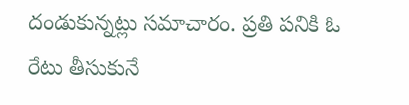దండుకున్నట్లు సమాచారం. ప్రతి పనికి ఓ రేటు తీసుకునే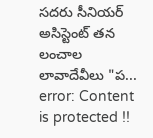సదరు సీనియర్ అసిస్టెంట్ తన లంచాల లావాదేవీలు "ప...
error: Content is protected !!